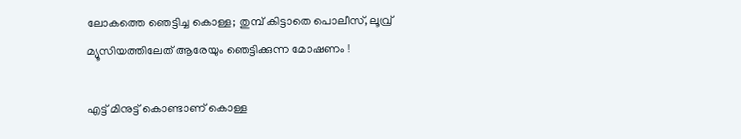ലോകത്തെ ഞെട്ടിച്ച കൊള്ള; തുമ്പ് കിട്ടാതെ പൊലീസ്, ലൂവ്ര് മ്യൂസിയത്തിലേത് ആരേയും ഞെട്ടിക്കുന്ന മോഷണം !

എട്ട് മിനുട്ട് കൊണ്ടാണ് കൊള്ള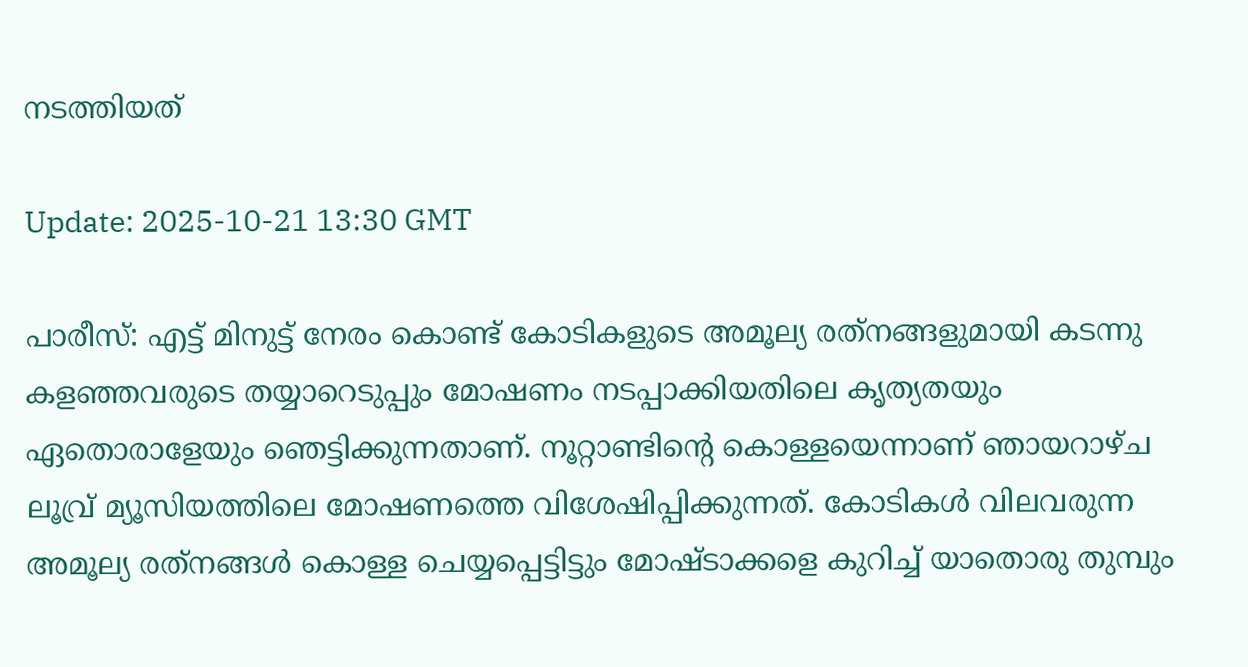നടത്തിയത്

Update: 2025-10-21 13:30 GMT

പാരീസ്: എട്ട് മിനുട്ട് നേരം കൊണ്ട് കോടികളുടെ അമൂല്യ രത്‌നങ്ങളുമായി കടന്നു കളഞ്ഞവരുടെ തയ്യാറെടുപ്പും മോഷണം നടപ്പാക്കിയതിലെ കൃത്യതയും ഏതൊരാളേയും ഞെട്ടിക്കുന്നതാണ്. നൂറ്റാണ്ടിന്റെ കൊള്ളയെന്നാണ് ഞായറാഴ്ച ലൂവ്ര് മ്യൂസിയത്തിലെ മോഷണത്തെ വിശേഷിപ്പിക്കുന്നത്. കോടികൾ വിലവരുന്ന അമൂല്യ രത്‌നങ്ങൾ കൊള്ള ചെയ്യപ്പെട്ടിട്ടും മോഷ്ടാക്കളെ കുറിച്ച് യാതൊരു തുമ്പും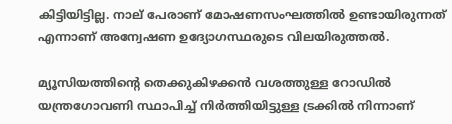കിട്ടിയിട്ടില്ല. നാല് പേരാണ് മോഷണസംഘത്തിൽ ഉണ്ടായിരുന്നത് എന്നാണ് അന്വേഷണ ഉദ്യോഗസ്ഥരുടെ വിലയിരുത്തൽ.

മ്യൂസിയത്തിന്റെ തെക്കുകിഴക്കൻ വശത്തുള്ള റോഡിൽ യന്ത്രഗോവണി സ്ഥാപിച്ച് നിർത്തിയിട്ടുള്ള ട്രക്കിൽ നിന്നാണ്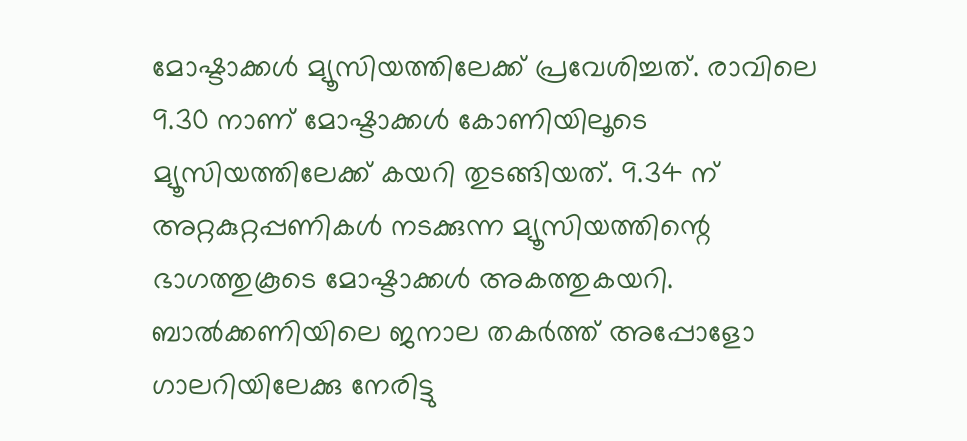മോഷ്ടാക്കൾ മ്യൂസിയത്തിലേക്ക് പ്രവേശിച്ചത്. രാവിലെ 9.30 നാണ് മോഷ്ടാക്കൾ കോണിയിലൂടെ മ്യൂസിയത്തിലേക്ക് കയറി തുടങ്ങിയത്. 9.34 ന് അറ്റകുറ്റപ്പണികൾ നടക്കുന്ന മ്യൂസിയത്തിന്റെ ഭാഗത്തുകൂടെ മോഷ്ടാക്കൾ അകത്തുകയറി. ബാൽക്കണിയിലെ ജനാല തകർത്ത് അപ്പോളോ ഗാലറിയിലേക്കു നേരിട്ടു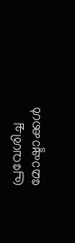പ്രവേശിച്ച മോഷ്ടാക്കൾ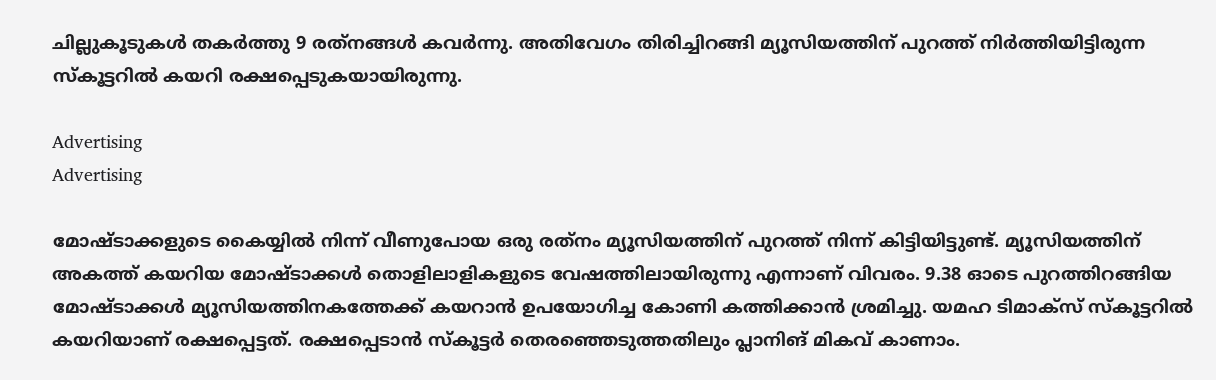ചില്ലുകൂടുകൾ തകർത്തു 9 രത്‌നങ്ങൾ കവർന്നു. അതിവേഗം തിരിച്ചിറങ്ങി മ്യൂസിയത്തിന് പുറത്ത് നിർത്തിയിട്ടിരുന്ന സ്‌കൂട്ടറിൽ കയറി രക്ഷപ്പെടുകയായിരുന്നു.

Advertising
Advertising

മോഷ്ടാക്കളുടെ കൈയ്യിൽ നിന്ന് വീണുപോയ ഒരു രത്‌നം മ്യൂസിയത്തിന് പുറത്ത് നിന്ന് കിട്ടിയിട്ടുണ്ട്. മ്യൂസിയത്തിന് അകത്ത് കയറിയ മോഷ്ടാക്കൾ തൊളിലാളികളുടെ വേഷത്തിലായിരുന്നു എന്നാണ് വിവരം. 9.38 ഓടെ പുറത്തിറങ്ങിയ മോഷ്ടാക്കൾ മ്യൂസിയത്തിനകത്തേക്ക് കയറാൻ ഉപയോഗിച്ച കോണി കത്തിക്കാൻ ശ്രമിച്ചു. യമഹ ടിമാക്‌സ് സ്‌കൂട്ടറിൽ കയറിയാണ് രക്ഷപ്പെട്ടത്. രക്ഷപ്പെടാൻ സ്‌കൂട്ടർ തെരഞ്ഞെടുത്തതിലും പ്ലാനിങ് മികവ് കാണാം.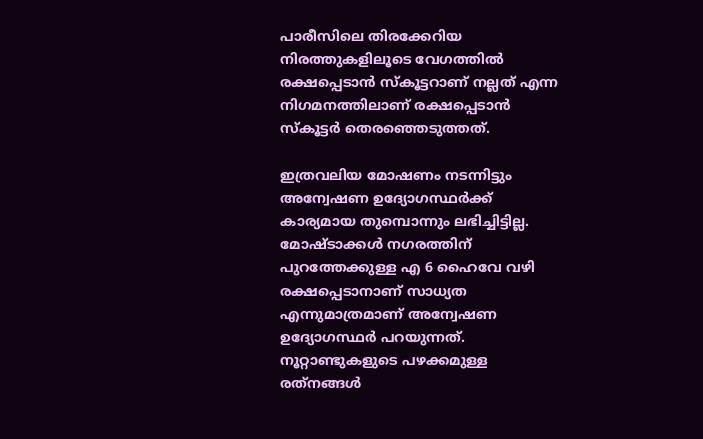പാരീസിലെ തിരക്കേറിയ നിരത്തുകളിലൂടെ വേഗത്തിൽ രക്ഷപ്പെടാൻ സ്‌കൂട്ടറാണ് നല്ലത് എന്ന നിഗമനത്തിലാണ് രക്ഷപ്പെടാൻ സ്‌കൂട്ടർ തെരഞ്ഞെടുത്തത്.

ഇത്രവലിയ മോഷണം നടന്നിട്ടും അന്വേഷണ ഉദ്യോഗസ്ഥർക്ക് കാര്യമായ തുമ്പൊന്നും ലഭിച്ചിട്ടില്ല. മോഷ്ടാക്കൾ നഗരത്തിന് പുറത്തേക്കുള്ള എ 6 ഹൈവേ വഴി രക്ഷപ്പെടാനാണ് സാധ്യത എന്നുമാത്രമാണ് അന്വേഷണ ഉദ്യോഗസ്ഥർ പറയുന്നത്. നൂറ്റാണ്ടുകളുടെ പഴക്കമുള്ള രത്‌നങ്ങൾ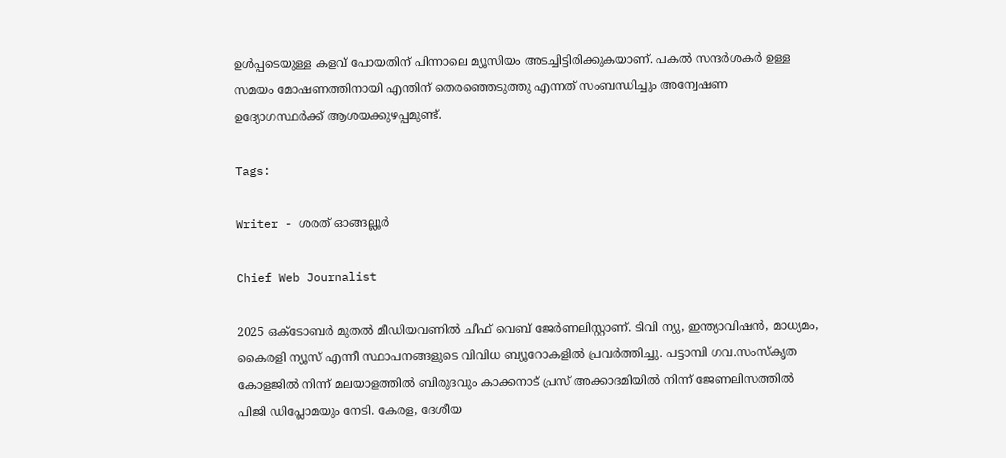ഉൾപ്പടെയുള്ള കളവ് പോയതിന് പിന്നാലെ മ്യൂസിയം അടച്ചിട്ടിരിക്കുകയാണ്. പകൽ സന്ദർശകർ ഉള്ള സമയം മോഷണത്തിനായി എന്തിന് തെരഞ്ഞെടുത്തു എന്നത് സംബന്ധിച്ചും അന്വേഷണ ഉദ്യോഗസ്ഥർക്ക് ആശയക്കുഴപ്പമുണ്ട്.

Tags:

Writer - ശരത് ഓങ്ങല്ലൂർ

Chief Web Journalist

2025 ഒക്ടോബർ മുതൽ മീ‍ഡിയവണിൽ ചീഫ് വെബ് ജേർണലിസ്റ്റാണ്. ടിവി ന്യു, ഇന്ത്യാവിഷൻ, മാധ്യമം, കൈരളി ന്യൂസ് എന്നീ സ്ഥാപനങ്ങളുടെ വിവിധ ബ്യൂറോകളിൽ പ്രവർത്തിച്ചു. പട്ടാമ്പി ഗവ.സംസ്കൃത കോളജിൽ നിന്ന് മലയാളത്തിൽ ബിരുദവും കാക്കനാട് പ്രസ് അക്കാദമിയിൽ നിന്ന് ജേണലിസത്തിൽ പിജി ഡിപ്ലോമയും നേടി. കേരള, ദേശീയ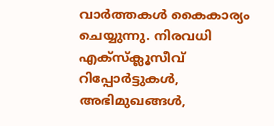വാർത്തകൾ കൈകാര്യം ചെയ്യുന്നു. നിരവധി എക്സ്ക്ലൂസീവ് റിപ്പോർട്ടുകൾ, അഭിമുഖങ്ങള്‍,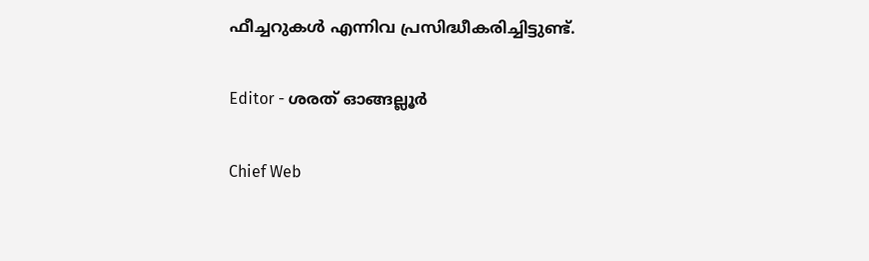ഫീച്ചറുകള്‍ എന്നിവ പ്രസിദ്ധീകരിച്ചിട്ടുണ്ട്.

Editor - ശരത് ഓങ്ങല്ലൂർ

Chief Web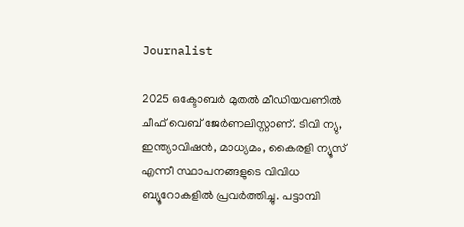Journalist

2025 ഒക്ടോബർ മുതൽ മീ‍ഡിയവണിൽ ചീഫ് വെബ് ജേർണലിസ്റ്റാണ്. ടിവി ന്യു, ഇന്ത്യാവിഷൻ, മാധ്യമം, കൈരളി ന്യൂസ് എന്നീ സ്ഥാപനങ്ങളുടെ വിവിധ ബ്യൂറോകളിൽ പ്രവർത്തിച്ചു. പട്ടാമ്പി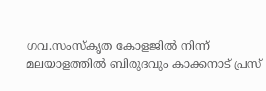ഗവ.സംസ്കൃത കോളജിൽ നിന്ന് മലയാളത്തിൽ ബിരുദവും കാക്കനാട് പ്രസ്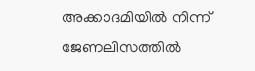അക്കാദമിയിൽ നിന്ന് ജേണലിസത്തിൽ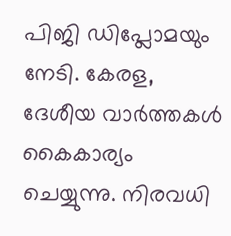പിജി ഡിപ്ലോമയും നേടി. കേരള, ദേശീയ വാർത്തകൾ കൈകാര്യം ചെയ്യുന്നു. നിരവധി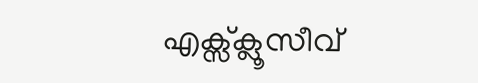എക്സ്ക്ലൂസീവ്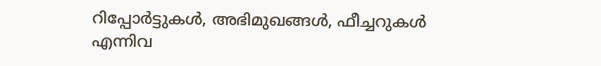റിപ്പോർട്ടുകൾ, അഭിമുഖങ്ങള്‍, ഫീച്ചറുകള്‍ എന്നിവ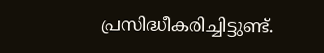പ്രസിദ്ധീകരിച്ചിട്ടുണ്ട്.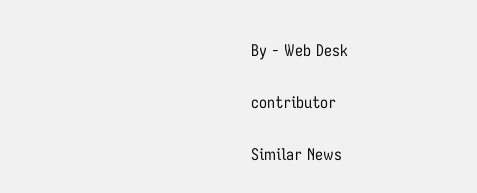By - Web Desk

contributor

Similar News